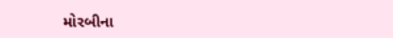મોરબીના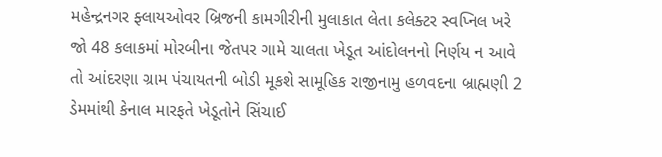મહેન્દ્રનગર ફ્લાયઓવર બ્રિજની કામગીરીની મુલાકાત લેતા કલેક્ટર સ્વપ્નિલ ખરે જો 48 કલાકમાં મોરબીના જેતપર ગામે ચાલતા ખેડૂત આંદોલનનો નિર્ણય ન આવે તો આંદરણા ગ્રામ પંચાયતની બોડી મૂકશે સામૂહિક રાજીનામુ હળવદના બ્રાહ્મણી 2 ડેમમાંથી કેનાલ મારફતે ખેડૂતોને સિંચાઈ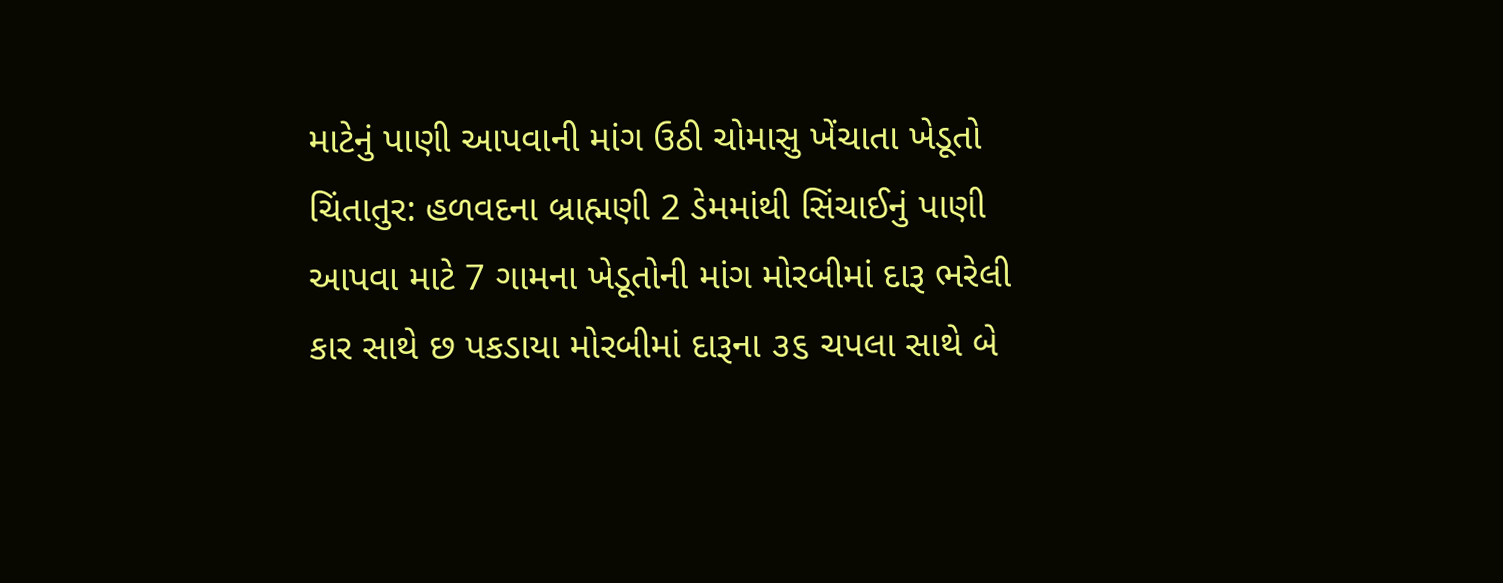માટેનું પાણી આપવાની માંગ ઉઠી ચોમાસુ ખેંચાતા ખેડૂતો ચિંતાતુર: હળવદના બ્રાહ્મણી 2 ડેમમાંથી સિંચાઈનું પાણી આપવા માટે 7 ગામના ખેડૂતોની માંગ મોરબીમાં દારૂ ભરેલી કાર સાથે છ પકડાયા મોરબીમાં દારૂના ૩૬ ચપલા સાથે બે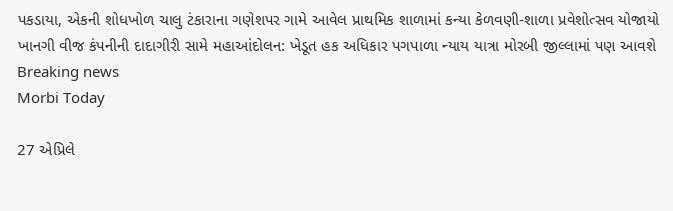પકડાયા, એકની શોધખોળ ચાલુ ટંકારાના ગણેશપર ગામે આવેલ પ્રાથમિક શાળામાં કન્યા કેળવણી-શાળા પ્રવેશોત્સવ યોજાયો ખાનગી વીજ કંપનીની દાદાગીરી સામે મહાઆંદોલન: ખેડૂત હક અધિકાર પગપાળા ન્યાય યાત્રા મોરબી જીલ્લામાં પણ આવશે
Breaking news
Morbi Today

27 એપ્રિલે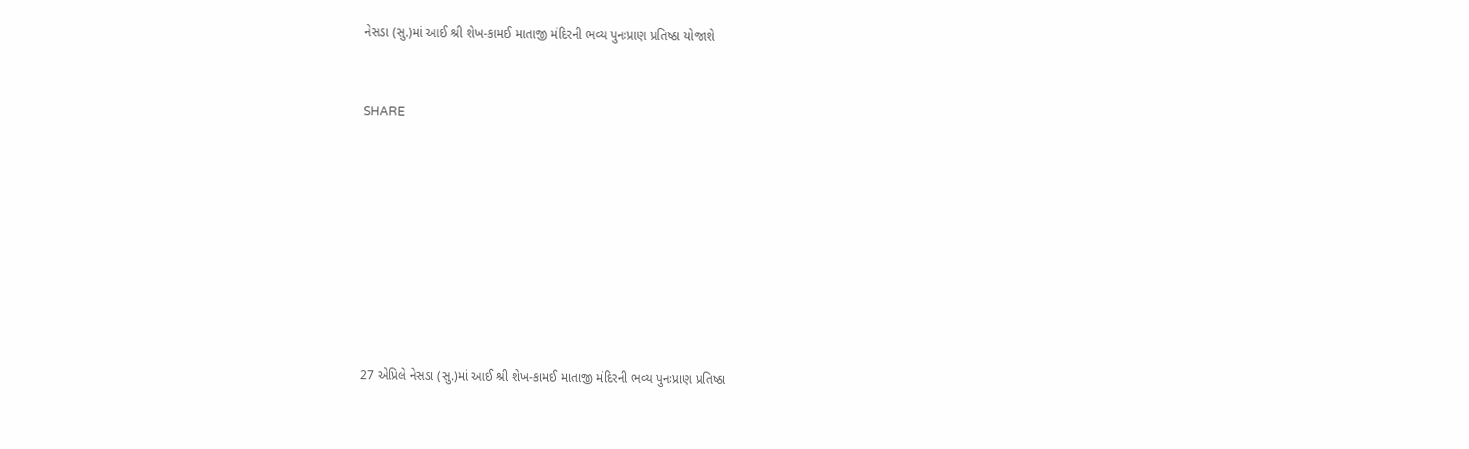નેસડા (સુ.)માં આઈ શ્રી શેખ-કામઈ માતાજી મંદિરની ભવ્ય પુનઃપ્રાણ પ્રતિષ્ઠા યોજાશે


SHARE









27 એપ્રિલે નેસડા (સુ.)માં આઈ શ્રી શેખ-કામઈ માતાજી મંદિરની ભવ્ય પુનઃપ્રાણ પ્રતિષ્ઠા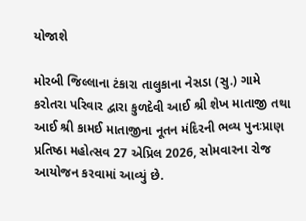યોજાશે

મોરબી જિલ્લાના ટંકારા તાલુકાના નેસડા (સુ.) ગામે કરોતરા પરિવાર દ્વારા કુળદેવી આઈ શ્રી શેખ માતાજી તથા આઈ શ્રી કામઈ માતાજીના નૂતન મંદિરની ભવ્ય પુનઃપ્રાણ પ્રતિષ્ઠા મહોત્સવ 27 એપ્રિલ 2026, સોમવારના રોજ આયોજન કરવામાં આવ્યું છે.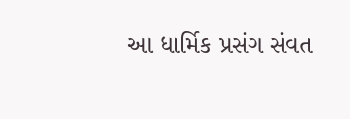આ ધાર્મિક પ્રસંગ સંવત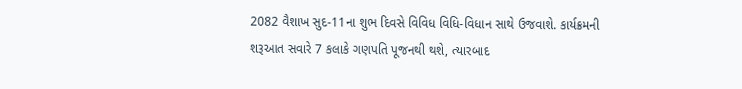2082 વૈશાખ સુદ-11ના શુભ દિવસે વિવિધ વિધિ-વિધાન સાથે ઉજવાશે. કાર્યક્રમની શરૂઆત સવારે 7 કલાકે ગણપતિ પૂજનથી થશે, ત્યારબાદ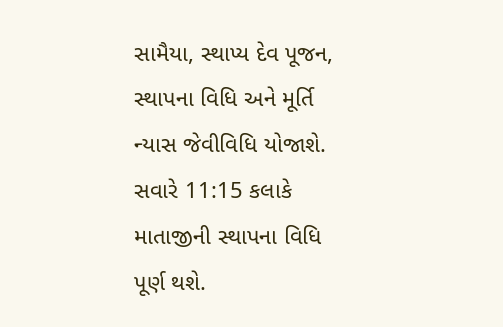સામૈયા, સ્થાપ્ય દેવ પૂજન, સ્થાપના વિધિ અને મૂર્તિ ન્યાસ જેવીવિધિ યોજાશે. સવારે 11:15 કલાકે માતાજીની સ્થાપના વિધિ પૂર્ણ થશે.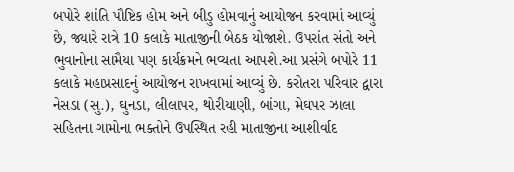બપોરે શાંતિ પૌષ્ટિક હોમ અને બીડુ હોમવાનું આયોજન કરવામાં આવ્યું છે, જ્યારે રાત્રે 10 કલાકે માતાજીની બેઠક યોજાશે. ઉપરાંત સંતો અને ભુવાનોના સામૈયા પણ કાર્યક્રમને ભવ્યતા આપશે.આ પ્રસંગે બપોરે 11 કલાકે મહાપ્રસાદનું આયોજન રાખવામાં આવ્યું છે. કરોતરા પરિવાર દ્વારા નેસડા (સુ.), ઘુનડા, લીલાપર, થોરીયાણી, બાંગા, મેઘપર ઝાલા સહિતના ગામોના ભક્તોને ઉપસ્થિત રહી માતાજીના આશીર્વાદ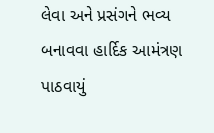લેવા અને પ્રસંગને ભવ્ય બનાવવા હાર્દિક આમંત્રણ પાઠવાયું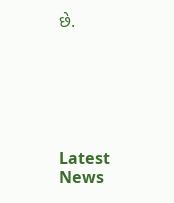છે.






Latest News